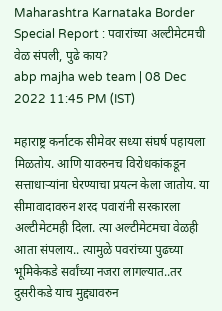Maharashtra Karnataka Border Special Report : पवारांच्या अल्टीमेटमची वेळ संपली, पुढे काय?
abp majha web team | 08 Dec 2022 11:45 PM (IST)

महाराष्ट्र कर्नाटक सीमेवर सध्या संघर्ष पहायला मिळतोय. आणि यावरुनच विरोधकांकडून सत्ताधाऱ्यांना घेरण्याचा प्रयत्न केला जातोय. या सीमावादावरुन शरद पवारांनी सरकारला अल्टीमेटमही दिला. त्या अल्टीमेटमचा वेळही आता संपलाय.. त्यामुळे पवरांच्या पुढच्या भूमिकेकडे सर्वांच्या नजरा लागल्यात..तर दुसरीकडे याच मुद्द्यावरुन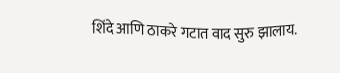शिंदे आणि ठाकरे गटात वाद सुरु झालाय.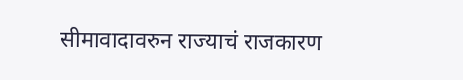सीमावादावरुन राज्याचं राजकारण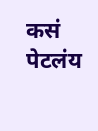कसं पेटलंय